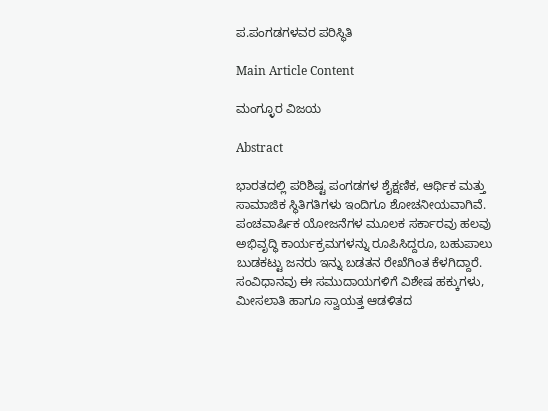ಪ.ಪಂಗಡಗಳವರ ಪರಿಸ್ಥಿತಿ

Main Article Content

ಮಂಗ್ಳೂರ ವಿಜಯ

Abstract

ಭಾರತದಲ್ಲಿ ಪರಿಶಿಷ್ಟ ಪಂಗಡಗಳ ಶೈಕ್ಷಣಿಕ, ಆರ್ಥಿಕ ಮತ್ತು ಸಾಮಾಜಿಕ ಸ್ಥಿತಿಗತಿಗಳು ಇಂದಿಗೂ ಶೋಚನೀಯವಾಗಿವೆ. ಪಂಚವಾರ್ಷಿಕ ಯೋಜನೆಗಳ ಮೂಲಕ ಸರ್ಕಾರವು ಹಲವು ಅಭಿವೃದ್ಧಿ ಕಾರ್ಯಕ್ರಮಗಳನ್ನು ರೂಪಿಸಿದ್ದರೂ, ಬಹುಪಾಲು ಬುಡಕಟ್ಟು ಜನರು ಇನ್ನು ಬಡತನ ರೇಖೆಗಿಂತ ಕೆಳಗಿದ್ದಾರೆ. ಸಂವಿಧಾನವು ಈ ಸಮುದಾಯಗಳಿಗೆ ವಿಶೇಷ ಹಕ್ಕುಗಳು, ಮೀಸಲಾತಿ ಹಾಗೂ ಸ್ವಾಯತ್ತ ಆಡಳಿತದ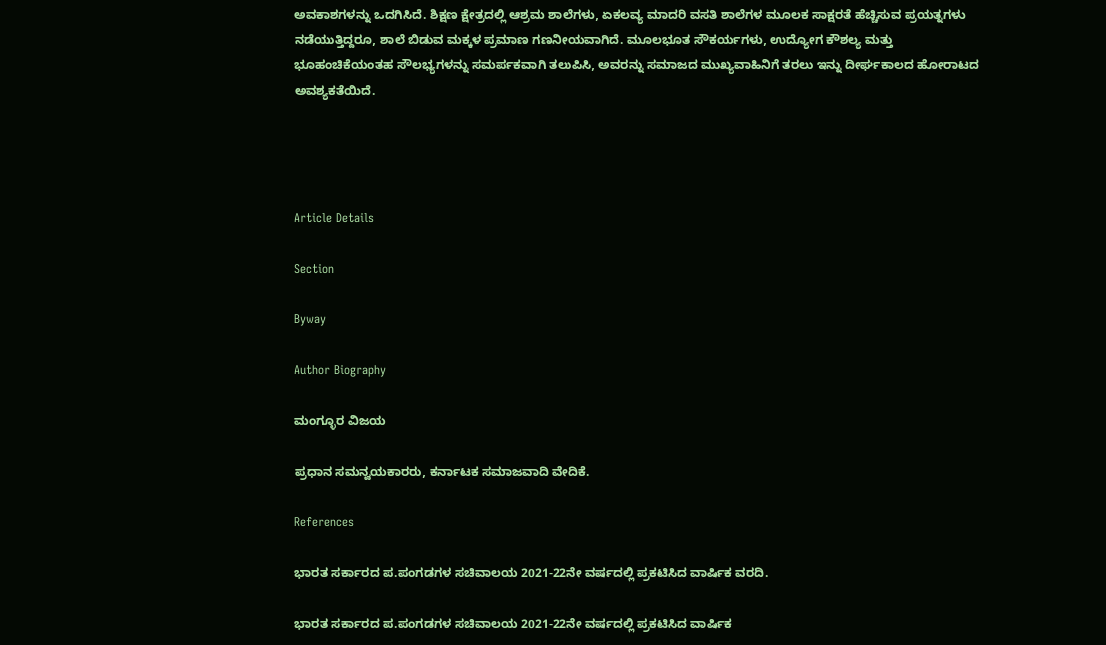ಅವಕಾಶಗಳನ್ನು ಒದಗಿಸಿದೆ. ಶಿಕ್ಷಣ ಕ್ಷೇತ್ರದಲ್ಲಿ ಆಶ್ರಮ ಶಾಲೆಗಳು, ಏಕಲವ್ಯ ಮಾದರಿ ವಸತಿ ಶಾಲೆಗಳ ಮೂಲಕ ಸಾಕ್ಷರತೆ ಹೆಚ್ಚಿಸುವ ಪ್ರಯತ್ನಗಳು ನಡೆಯುತ್ತಿದ್ದರೂ, ಶಾಲೆ ಬಿಡುವ ಮಕ್ಕಳ ಪ್ರಮಾಣ ಗಣನೀಯವಾಗಿದೆ. ಮೂಲಭೂತ ಸೌಕರ್ಯಗಳು, ಉದ್ಯೋಗ ಕೌಶಲ್ಯ ಮತ್ತು ಭೂಹಂಚಿಕೆಯಂತಹ ಸೌಲಭ್ಯಗಳನ್ನು ಸಮರ್ಪಕವಾಗಿ ತಲುಪಿಸಿ, ಅವರನ್ನು ಸಮಾಜದ ಮುಖ್ಯವಾಹಿನಿಗೆ ತರಲು ಇನ್ನು ದೀರ್ಘಕಾಲದ ಹೋರಾಟದ ಅವಶ್ಯಕತೆಯಿದೆ.




Article Details

Section

Byway

Author Biography

ಮಂಗ್ಳೂರ ವಿಜಯ

ಪ್ರಧಾನ ಸಮನ್ವಯಕಾರರು, ಕರ್ನಾಟಕ ಸಮಾಜವಾದಿ ವೇದಿಕೆ.

References

ಭಾರತ ಸರ್ಕಾರದ ಪ.ಪಂಗಡಗಳ ಸಚಿವಾಲಯ 2021-22ನೇ ವರ್ಷದಲ್ಲಿ ಪ್ರಕಟಿಸಿದ ವಾರ್ಷಿಕ ವರದಿ.

ಭಾರತ ಸರ್ಕಾರದ ಪ.ಪಂಗಡಗಳ ಸಚಿವಾಲಯ 2021-22ನೇ ವರ್ಷದಲ್ಲಿ ಪ್ರಕಟಿಸಿದ ವಾರ್ಷಿಕ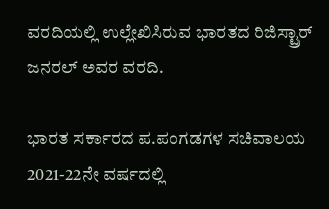ವರದಿಯಲ್ಲಿ ಉಲ್ಲೇಖಿಸಿರುವ ಭಾರತದ ರಿಜಿಸ್ಟ್ರಾರ್ ಜನರಲ್ ಅವರ ವರದಿ.

ಭಾರತ ಸರ್ಕಾರದ ಪ.ಪಂಗಡಗಳ ಸಚಿವಾಲಯ 2021-22ನೇ ವರ್ಷದಲ್ಲಿ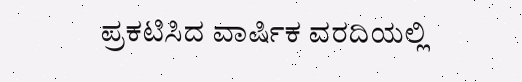ಪ್ರಕಟಿಸಿದ ವಾರ್ಷಿಕ ವರದಿಯಲ್ಲಿ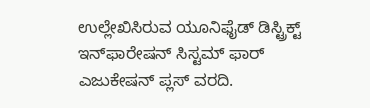ಉಲ್ಲೇಖಿಸಿರುವ ಯೂನಿಫೈಡ್ ಡಿಸ್ಟ್ರಿಕ್ಟ್ ಇನ್‌ಫಾರೇಷನ್ ಸಿಸ್ಟಮ್ ಫಾರ್ ಎಜುಕೇಷನ್ ಪ್ಲಸ್ ವರದಿ.